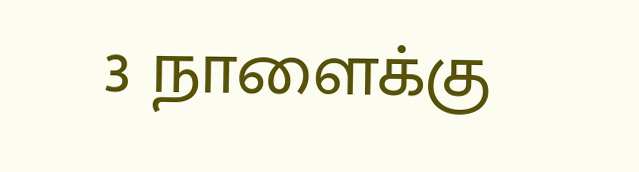3 நாளைக்கு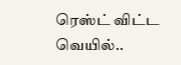ரெஸ்ட் விட்ட வெயில்..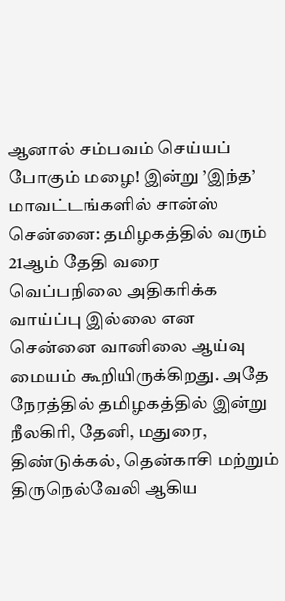ஆனால் சம்பவம் செய்யப் போகும் மழை! இன்று ’இந்த’ மாவட்டங்களில் சான்ஸ்
சென்னை: தமிழகத்தில் வரும் 21ஆம் தேதி வரை வெப்பநிலை அதிகரிக்க வாய்ப்பு இல்லை என சென்னை வானிலை ஆய்வு மையம் கூறியிருக்கிறது. அதே நேரத்தில் தமிழகத்தில் இன்று நீலகிரி, தேனி, மதுரை, திண்டுக்கல், தென்காசி மற்றும் திருநெல்வேலி ஆகிய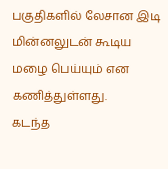பகுதிகளில் லேசான இடி மின்னலுடன் கூடிய மழை பெய்யும் என கணித்துள்ளது.
கடந்த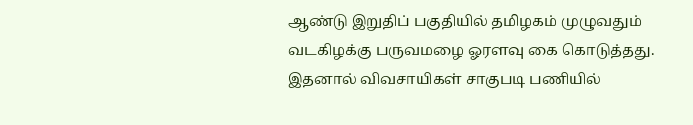ஆண்டு இறுதிப் பகுதியில் தமிழகம் முழுவதும் வடகிழக்கு பருவமழை ஓரளவு கை கொடுத்தது. இதனால் விவசாயிகள் சாகுபடி பணியில்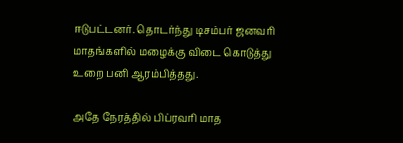ஈடுபட்டனர். தொடர்ந்து டிசம்பர் ஜனவரி மாதங்களில் மழைக்கு விடை கொடுத்து உறை பனி ஆரம்பித்தது.

அதே நேரத்தில் பிப்ரவரி மாத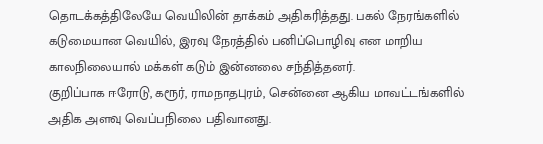தொடக்கத்திலேயே வெயிலின் தாக்கம் அதிகரித்தது. பகல் நேரங்களில் கடுமையான வெயில், இரவு நேரத்தில் பனிப்பொழிவு என மாறிய காலநிலையால் மக்கள் கடும் இன்னலை சந்தித்தனர்.
குறிப்பாக ஈரோடு, கரூர், ராமநாதபுரம், சென்னை ஆகிய மாவட்டங்களில் அதிக அளவு வெப்பநிலை பதிவானது.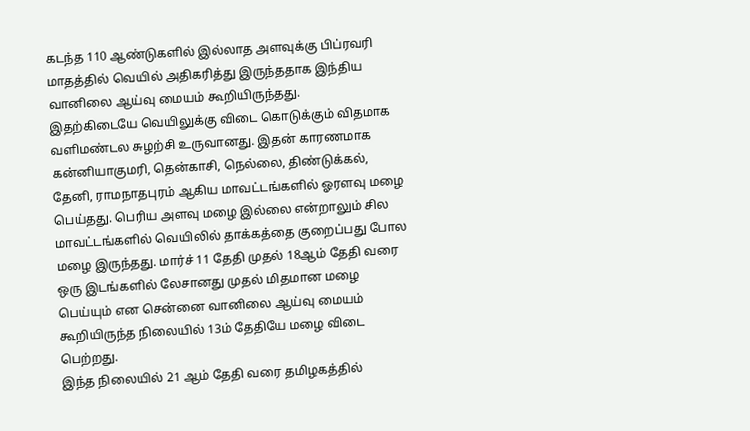கடந்த 110 ஆண்டுகளில் இல்லாத அளவுக்கு பிப்ரவரி மாதத்தில் வெயில் அதிகரித்து இருந்ததாக இந்திய வானிலை ஆய்வு மையம் கூறியிருந்தது.
இதற்கிடையே வெயிலுக்கு விடை கொடுக்கும் விதமாக வளிமண்டல சுழற்சி உருவானது. இதன் காரணமாக கன்னியாகுமரி, தென்காசி, நெல்லை, திண்டுக்கல், தேனி, ராமநாதபுரம் ஆகிய மாவட்டங்களில் ஓரளவு மழை பெய்தது. பெரிய அளவு மழை இல்லை என்றாலும் சில மாவட்டங்களில் வெயிலில் தாக்கத்தை குறைப்பது போல மழை இருந்தது. மார்ச் 11 தேதி முதல் 18ஆம் தேதி வரை ஒரு இடங்களில் லேசானது முதல் மிதமான மழை பெய்யும் என சென்னை வானிலை ஆய்வு மையம் கூறியிருந்த நிலையில் 13ம் தேதியே மழை விடை பெற்றது.
இந்த நிலையில் 21 ஆம் தேதி வரை தமிழகத்தில்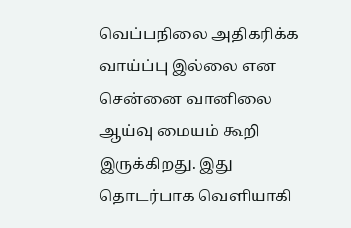வெப்பநிலை அதிகரிக்க வாய்ப்பு இல்லை என சென்னை வானிலை ஆய்வு மையம் கூறி இருக்கிறது. இது தொடர்பாக வெளியாகி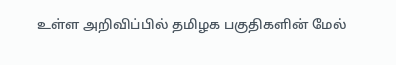உள்ள அறிவிப்பில் தமிழக பகுதிகளின் மேல்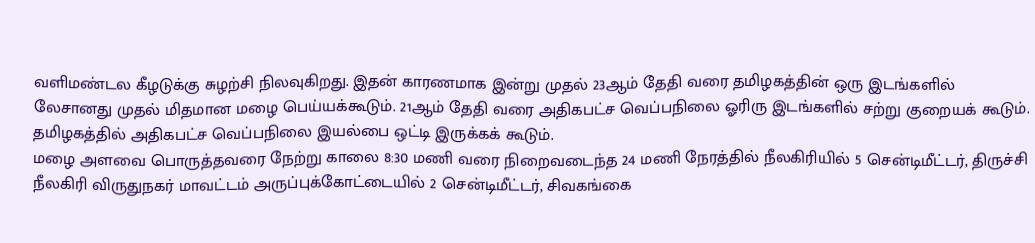வளிமண்டல கீழடுக்கு சுழற்சி நிலவுகிறது. இதன் காரணமாக இன்று முதல் 23ஆம் தேதி வரை தமிழகத்தின் ஒரு இடங்களில் லேசானது முதல் மிதமான மழை பெய்யக்கூடும். 21ஆம் தேதி வரை அதிகபட்ச வெப்பநிலை ஓரிரு இடங்களில் சற்று குறையக் கூடும். தமிழகத்தில் அதிகபட்ச வெப்பநிலை இயல்பை ஒட்டி இருக்கக் கூடும்.
மழை அளவை பொருத்தவரை நேற்று காலை 8:30 மணி வரை நிறைவடைந்த 24 மணி நேரத்தில் நீலகிரியில் 5 சென்டிமீட்டர், திருச்சி நீலகிரி விருதுநகர் மாவட்டம் அருப்புக்கோட்டையில் 2 சென்டிமீட்டர், சிவகங்கை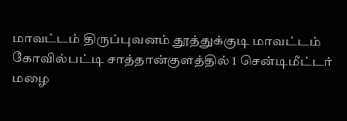மாவட்டம் திருப்புவனம் தூத்துக்குடி மாவட்டம் கோவில்பட்டி சாத்தான்குளத்தில் 1 சென்டிமீட்டர் மழை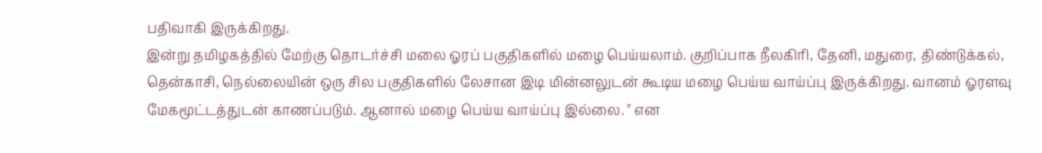பதிவாகி இருக்கிறது.
இன்று தமிழகத்தில் மேற்கு தொடர்ச்சி மலை ஓரப் பகுதிகளில் மழை பெய்யலாம். குறிப்பாக நீலகிரி, தேனி, மதுரை, திண்டுக்கல், தென்காசி, நெல்லையின் ஒரு சில பகுதிகளில் லேசான இடி மின்னலுடன் கூடிய மழை பெய்ய வாய்ப்பு இருக்கிறது. வானம் ஓரளவு மேகமூட்டத்துடன் காணப்படும். ஆனால் மழை பெய்ய வாய்ப்பு இல்லை. " என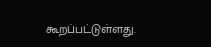கூறப்பட்டுள்ளது.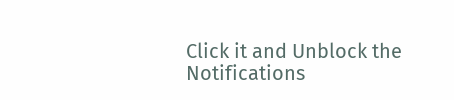Click it and Unblock the Notifications